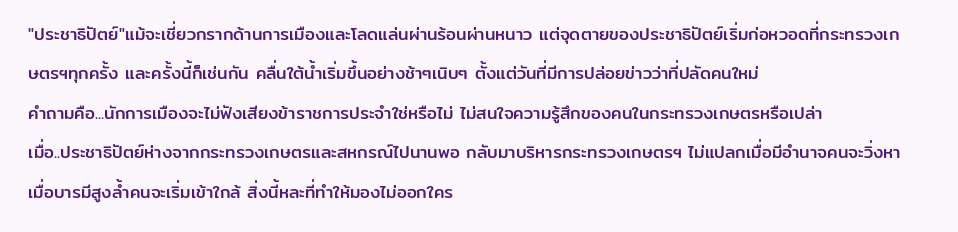"ประชาธิปัตย์"แม้จะเชี่ยวกรากด้านการเมืองและโลดแล่นผ่านร้อนผ่านหนาว แต่จุดตายของประชาธิปัตย์เริ่มก่อหวอดที่กระทรวงเกษตรฯทุกครั้ง และครั้งนี้ก็เช่นกัน คลื่นใต้น้ำเริ่มขึ้นอย่างช้าๆเนิบๆ ตั้งแต่วันที่มีการปล่อยข่าวว่าที่ปลัดคนใหม่
คำถามคือ...นักการเมืองจะไม่ฟังเสียงข้าราชการประจำใช่หรือไม่ ไม่สนใจความรู้สึกของคนในกระทรวงเกษตรหรือเปล่า
เมื่อ..ประชาธิปัตย์ห่างจากกระทรวงเกษตรและสหกรณ์ไปนานพอ กลับมาบริหารกระทรวงเกษตรฯ ไม่แปลกเมื่อมีอำนาจคนจะวิ่งหา เมื่อบารมีสูงล้ำคนจะเริ่มเข้าใกล้ สิ่งนี้หละที่ทำให้มองไม่ออกใคร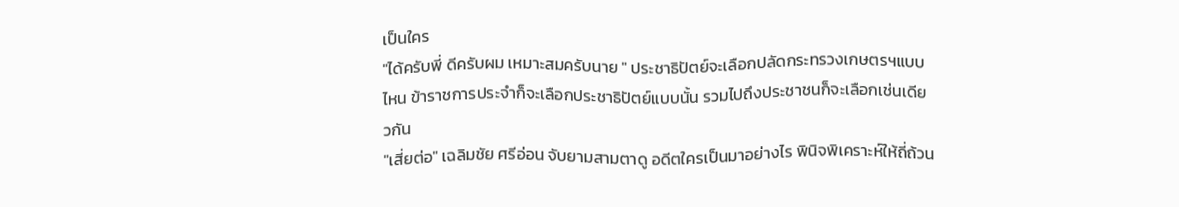เป็นใคร
"ได้ครับพี่ ดีครับผม เหมาะสมครับนาย " ประชาธิปัตย์จะเลือกปลัดกระทรวงเกษตรฯแบบไหน ข้าราชการประจำก็จะเลือกประชาธิปัตย์แบบนั้น รวมไปถึงประชาชนก็จะเลือกเช่นเดียวกัน
"เสี่ยต่อ" เฉลิมชัย ศรีอ่อน จับยามสามตาดู อดีตใครเป็นมาอย่างไร พินิจพิเคราะห์ให้ถี่ถ้วน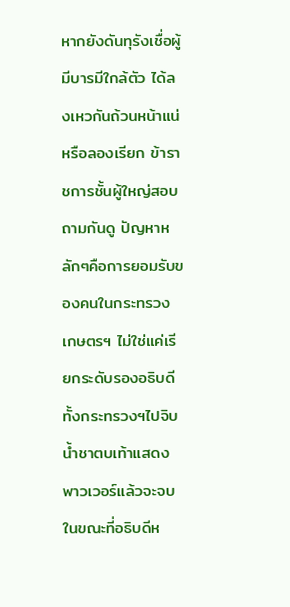หากยังดันทุรังเชื่อผู้มีบารมีใกล้ตัว ได้ลงเหวกันถ้วนหน้าแน่ หรือลองเรียก ข้าราชการชั้นผู้ใหญ่สอบถามกันดู ปัญหาหลักๆคือการยอมรับของคนในกระทรวงเกษตรฯ ไม่ใช่แค่เรียกระดับรองอธิบดีทั้งกระทรวงฯไปจิบน้ำชาตบเท้าแสดงพาวเวอร์แล้วจะจบ ในขณะที่อธิบดีห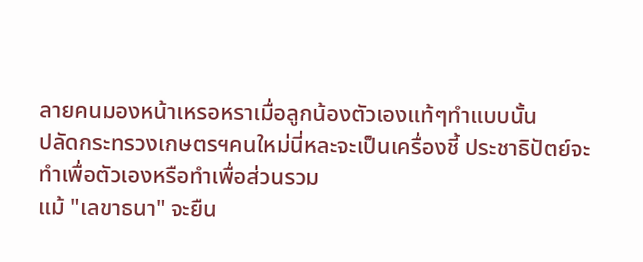ลายคนมองหน้าเหรอหราเมื่อลูกน้องตัวเองแท้ๆทำแบบนั้น
ปลัดกระทรวงเกษตรฯคนใหม่นี่หละจะเป็นเครื่องชี้ ประชาธิปัตย์จะทำเพื่อตัวเองหรือทำเพื่อส่วนรวม
แม้ "เลขาธนา" จะยืน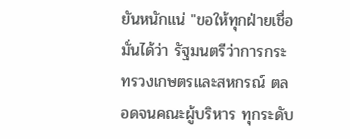ยันหนักแน่ "ขอให้ทุกฝ่ายเชื่อมั่นได้ว่า รัฐมนตรีว่าการกระทรวงเกษตรและสหกรณ์ ตลอดจนคณะผู้บริหาร ทุกระดับ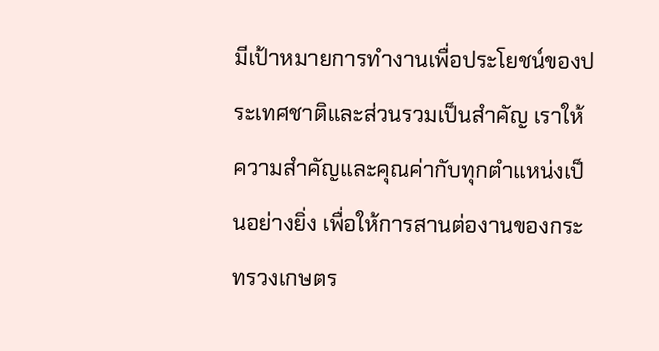มีเป้าหมายการทำงานเพื่อประโยชน์ของประเทศชาติและส่วนรวมเป็นสำคัญ เราให้ความสำคัญและคุณค่ากับทุกตำแหน่งเป็นอย่างยิ่ง เพื่อให้การสานต่องานของกระทรวงเกษตร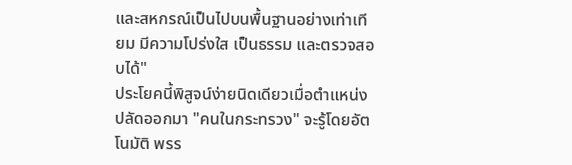และสหกรณ์เป็นไปบนพื้นฐานอย่างเท่าเทียม มีความโปร่งใส เป็นธรรม และตรวจสอบได้"
ประโยคนี้พิสูจน์ง่ายนิดเดียวเมื่อตำแหน่งปลัดออกมา "คนในกระทรวง" จะรู้โดยอัตโนมัติ พรร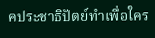คประชาธิปัตย์ทำเพื่อใคร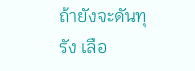ถ้ายังจะดันทุรัง เลือ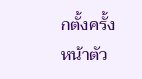กตั้งครั้งหน้าตัว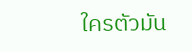ใครตัวมัน